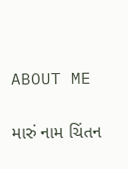ABOUT ME

મારું નામ ચિંતન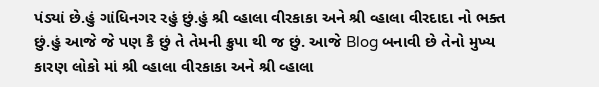પંડ્યાં છે.હું ગાંધિનગર રહું છું.હું શ્રી વ્હાલા વીરકાકા અને શ્રી વ્હાલા વીરદાદા નો ભક્ત છું.હું આજે જે પણ કૈ છું તે તેમની ક્રુપા થી જ છું. આજે Blog બનાવી છે તેનો મુખ્ય કારણ લોકો માં શ્રી વ્હાલા વીરકાકા અને શ્રી વ્હાલા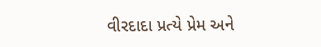વીરદાદા પ્રત્યે પ્રેમ અને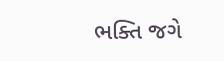ભક્તિ જગે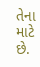તેના માટે છે.